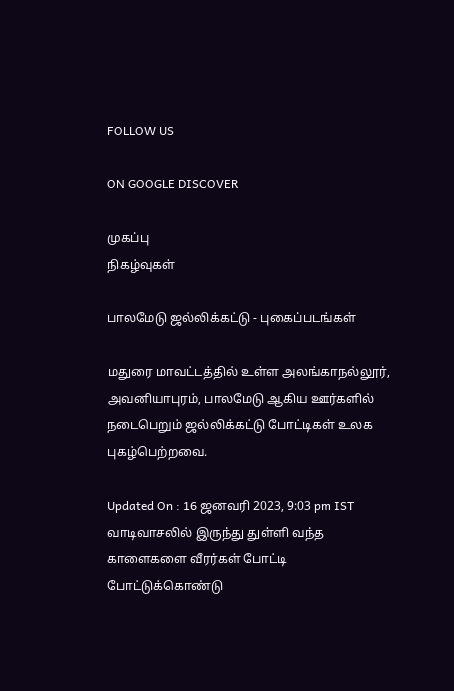FOLLOW US

ON GOOGLE DISCOVER

முகப்பு
நிகழ்வுகள்

பாலமேடு ஜல்லிக்கட்டு - புகைப்படங்கள்

மதுரை மாவட்டத்தில் உள்ள அலங்காநல்லூர், அவனியாபுரம், பாலமேடு ஆகிய ஊர்களில் நடைபெறும் ஜல்லிக்கட்டு போட்டிகள் உலக புகழ்பெற்றவை.

Updated On : 16 ஜனவரி 2023, 9:03 pm IST
வாடிவாசலில் இருந்து துள்ளி வந்த காளைகளை வீரர்கள் போட்டி போட்டுக்கொண்டு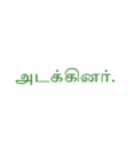அடக்கினர்.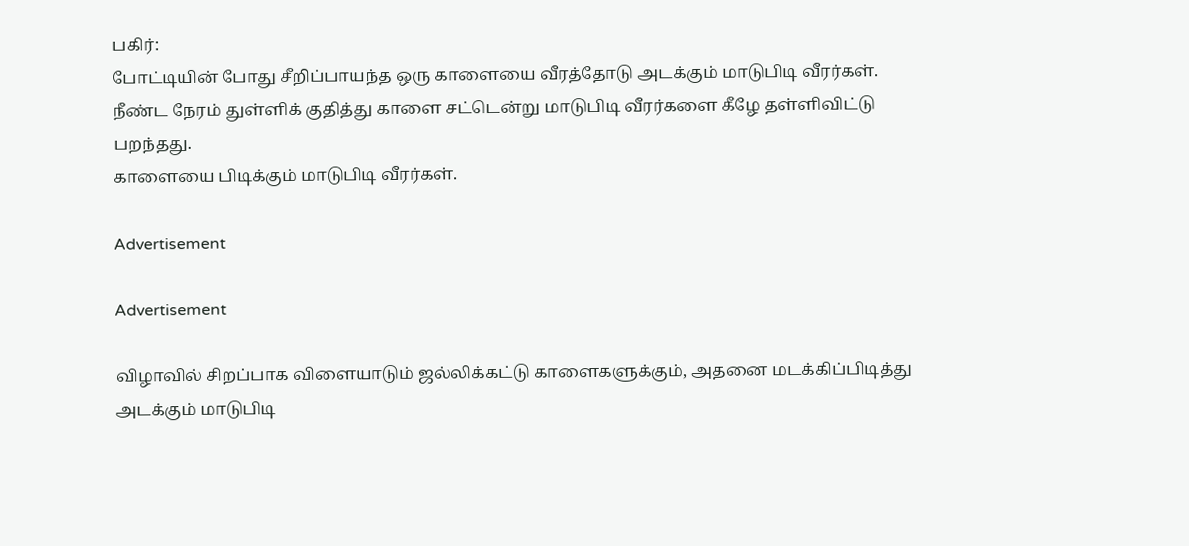பகிர்:
போட்டியின் போது சீறிப்பாயந்த ஒரு காளையை வீரத்தோடு அடக்கும் மாடுபிடி வீரர்கள்.
நீண்ட நேரம் துள்ளிக் குதித்து காளை சட்டென்று மாடுபிடி வீரர்களை கீழே தள்ளிவிட்டு பறந்தது.
காளையை பிடிக்கும் மாடுபிடி வீரர்கள்.

Advertisement

Advertisement

விழாவில் சிறப்பாக விளையாடும் ஜல்லிக்கட்டு காளைகளுக்கும், அதனை மடக்கிப்பிடித்து அடக்கும் மாடுபிடி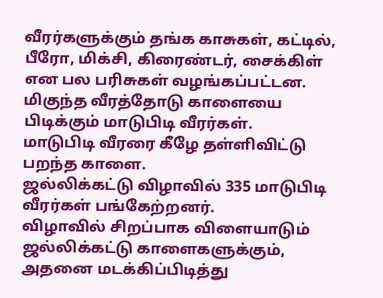வீரர்களுக்கும் தங்க காசுகள், கட்டில், பீரோ, மிக்சி, கிரைண்டர், சைக்கிள் என பல பரிசுகள் வழங்கப்பட்டன.
மிகுந்த வீரத்தோடு காளையை பிடிக்கும் மாடுபிடி வீரர்கள்.
மாடுபிடி வீரரை கீழே தள்ளிவிட்டு பறந்த காளை.
ஜல்லிக்கட்டு விழாவில் 335 மாடுபிடி வீரர்கள் பங்கேற்றனர்.
விழாவில் சிறப்பாக விளையாடும் ஜல்லிக்கட்டு காளைகளுக்கும், அதனை மடக்கிப்பிடித்து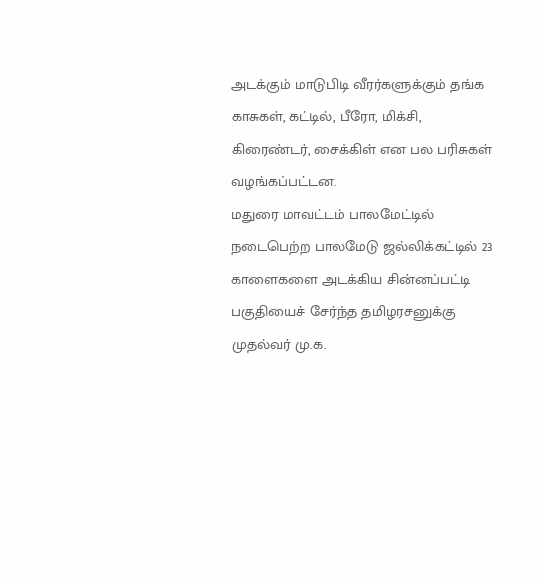அடக்கும் மாடுபிடி வீரர்களுக்கும் தங்க காசுகள், கட்டில், பீரோ, மிக்சி, கிரைண்டர், சைக்கிள் என பல பரிசுகள் வழங்கப்பட்டன.
மதுரை மாவட்டம் பாலமேட்டில் நடைபெற்ற பாலமேடு ஜல்லிக்கட்டில் 23 காளைகளை அடக்கிய சின்னப்பட்டி பகுதியைச் சேர்ந்த தமிழரசனுக்கு முதல்வர் மு.க.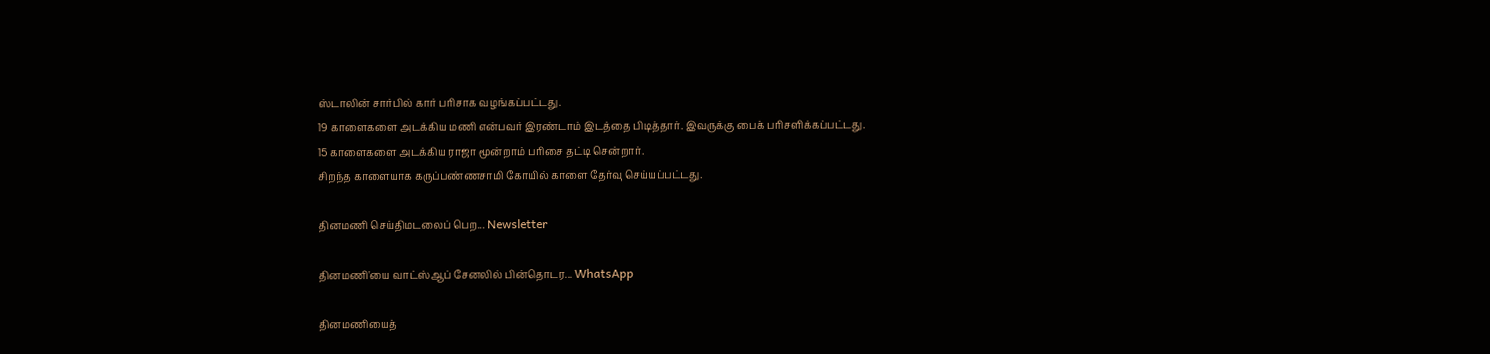ஸ்டாலின் சார்பில் கார் பரிசாக வழங்கப்பட்டது.
19 காளைகளை அடக்கிய மணி என்பவர் இரண்டாம் இடத்தை பிடித்தார். இவருக்கு பைக் பரிசளிக்கப்பட்டது.
15 காளைகளை அடக்கிய ராஜா மூன்றாம் பரிசை தட்டி சென்றார்.
சிறந்த காளையாக கருப்பண்ணசாமி கோயில் காளை தேர்வு செய்யப்பட்டது.

தினமணி செய்திமடலைப் பெற... Newsletter

தினமணி'யை வாட்ஸ்ஆப் சேனலில் பின்தொடர... WhatsApp

தினமணியைத்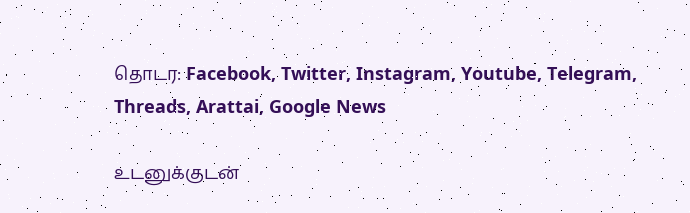தொடர: Facebook, Twitter, Instagram, Youtube, Telegram, Threads, Arattai, Google News

உடனுக்குடன்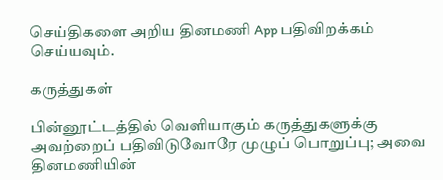செய்திகளை அறிய தினமணி App பதிவிறக்கம் செய்யவும்.

கருத்துகள்

பின்னூட்டத்தில் வெளியாகும் கருத்துகளுக்கு அவற்றைப் பதிவிடுவோரே முழுப் பொறுப்பு; அவை தினமணியின்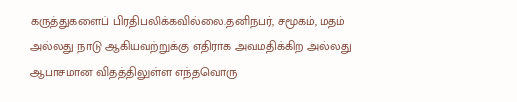கருத்துகளைப் பிரதிபலிக்கவில்லை.தனிநபர், சமூகம், மதம் அல்லது நாடு ஆகியவற்றுக்கு எதிராக அவமதிக்கிற அல்லது ஆபாசமான விதத்திலுள்ள எந்தவொரு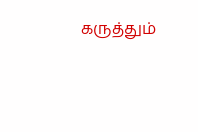கருத்தும்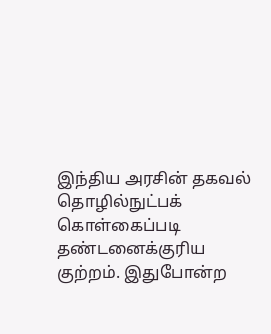இந்திய அரசின் தகவல் தொழில்நுட்பக் கொள்கைப்படி தண்டனைக்குரிய குற்றம். இதுபோன்ற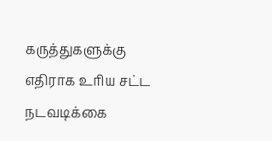கருத்துகளுக்கு எதிராக உரிய சட்ட நடவடிக்கை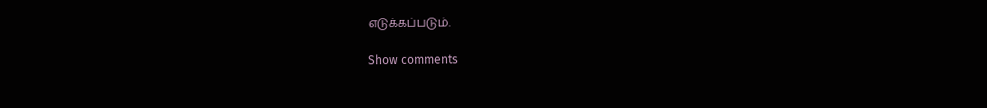எடுக்கப்படும்.

Show comments